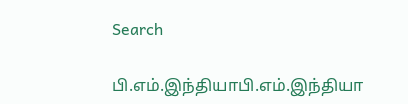Search

பி.எம்.இந்தியாபி.எம்.இந்தியா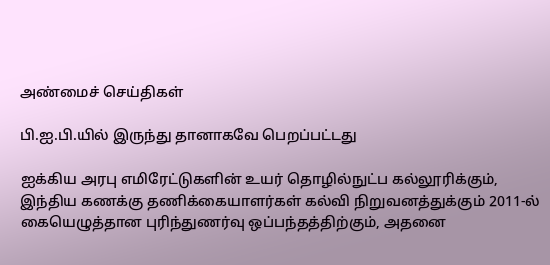அண்மைச் செய்திகள்

பி.ஐ.பி.யில் இருந்து தானாகவே பெறப்பட்டது

ஐக்கிய அரபு எமிரேட்டுகளின் உயர் தொழில்நுட்ப கல்லூரிக்கும், இந்திய கணக்கு தணிக்கையாளர்கள் கல்வி நிறுவனத்துக்கும் 2011-ல் கையெழுத்தான புரிந்துணர்வு ஒப்பந்தத்திற்கும், அதனை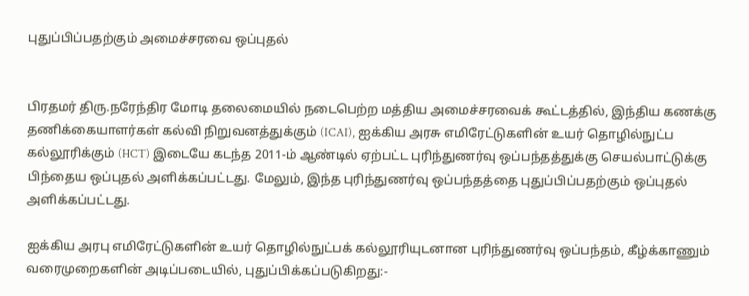புதுப்பிப்பதற்கும் அமைச்சரவை ஒப்புதல்


பிரதமர் திரு.நரேந்திர மோடி தலைமையில் நடைபெற்ற மத்திய அமைச்சரவைக் கூட்டத்தில், இந்திய கணக்கு தணிக்கையாளர்கள் கல்வி நிறுவனத்துக்கும் (ICAI), ஐக்கிய அரசு எமிரேட்டுகளின் உயர் தொழில்நுட்ப கல்லூரிக்கும் (HCT) இடையே கடந்த 2011-ம் ஆண்டில் ஏற்பட்ட புரிந்துணர்வு ஒப்பந்தத்துக்கு செயல்பாட்டுக்கு பிந்தைய ஒப்புதல் அளிக்கப்பட்டது. மேலும், இந்த புரிந்துணர்வு ஒப்பந்தத்தை புதுப்பிப்பதற்கும் ஒப்புதல் அளிக்கப்பட்டது.

ஐக்கிய அரபு எமிரேட்டுகளின் உயர் தொழில்நுட்பக் கல்லூரியுடனான புரிந்துணர்வு ஒப்பந்தம், கீழ்க்காணும் வரைமுறைகளின் அடிப்படையில், புதுப்பிக்கப்படுகிறது:-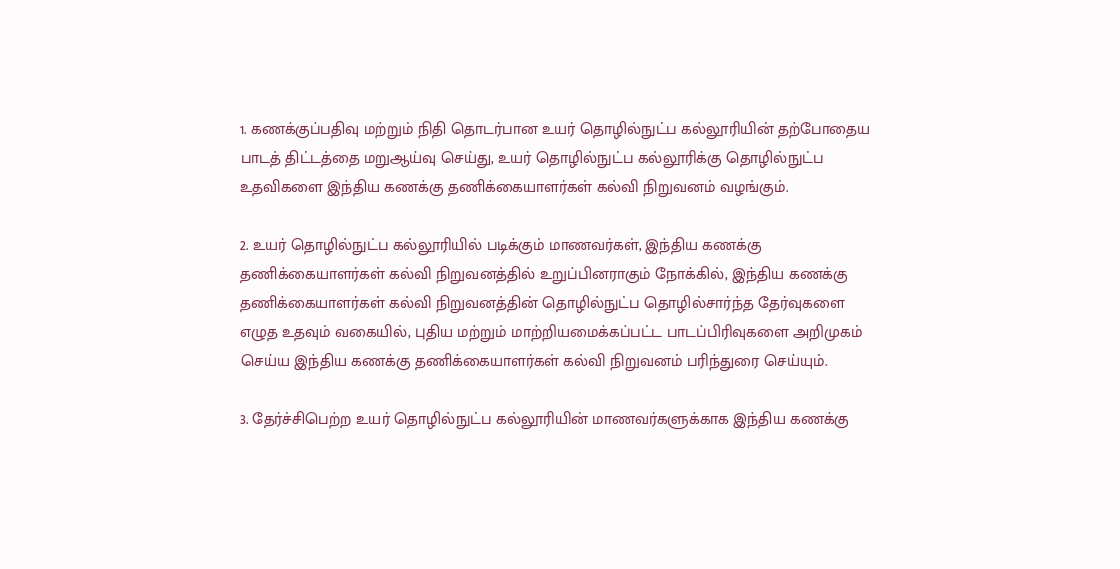1. கணக்குப்பதிவு மற்றும் நிதி தொடர்பான உயர் தொழில்நுட்ப கல்லூரியின் தற்போதைய பாடத் திட்டத்தை மறுஆய்வு செய்து, உயர் தொழில்நுட்ப கல்லூரிக்கு தொழில்நுட்ப உதவிகளை இந்திய கணக்கு தணிக்கையாளர்கள் கல்வி நிறுவனம் வழங்கும்.

2. உயர் தொழில்நுட்ப கல்லூரியில் படிக்கும் மாணவர்கள், இந்திய கணக்கு தணிக்கையாளர்கள் கல்வி நிறுவனத்தில் உறுப்பினராகும் நோக்கில், இந்திய கணக்கு தணிக்கையாளர்கள் கல்வி நிறுவனத்தின் தொழில்நுட்ப தொழில்சார்ந்த தேர்வுகளை எழுத உதவும் வகையில், புதிய மற்றும் மாற்றியமைக்கப்பட்ட பாடப்பிரிவுகளை அறிமுகம் செய்ய இந்திய கணக்கு தணிக்கையாளர்கள் கல்வி நிறுவனம் பரிந்துரை செய்யும்.

3. தேர்ச்சிபெற்ற உயர் தொழில்நுட்ப கல்லூரியின் மாணவர்களுக்காக இந்திய கணக்கு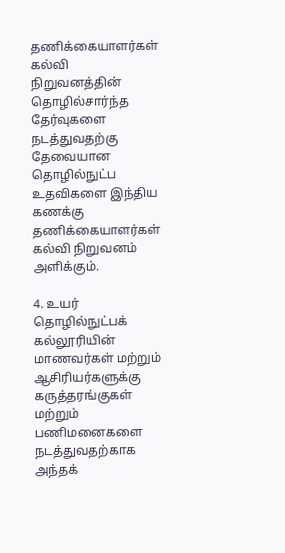தணிக்கையாளர்கள் கல்வி நிறுவனத்தின் தொழில்சார்ந்த தேர்வுகளை நடத்துவதற்கு தேவையான தொழில்நுட்ப உதவிகளை இந்திய கணக்கு தணிக்கையாளர்கள் கல்வி நிறுவனம் அளிக்கும்.

4. உயர் தொழில்நுட்பக் கல்லூரியின் மாணவர்கள் மற்றும் ஆசிரியர்களுக்கு கருத்தரங்குகள் மற்றும் பணிமனைகளை நடத்துவதற்காக அந்தக்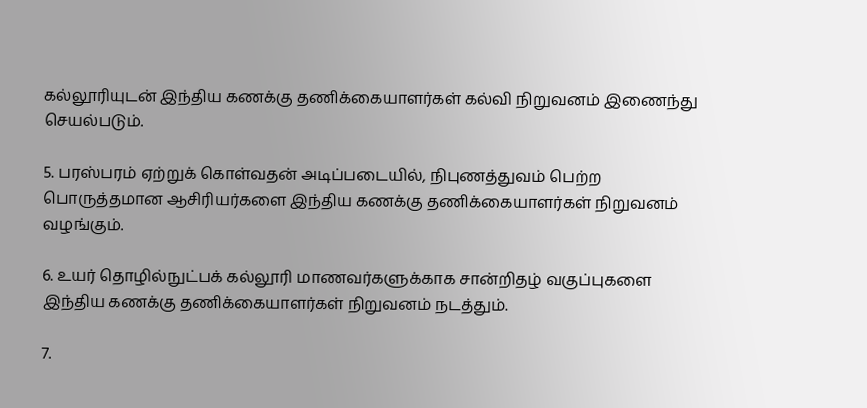கல்லூரியுடன் இந்திய கணக்கு தணிக்கையாளர்கள் கல்வி நிறுவனம் இணைந்து செயல்படும்.

5. பரஸ்பரம் ஏற்றுக் கொள்வதன் அடிப்படையில், நிபுணத்துவம் பெற்ற பொருத்தமான ஆசிரியர்களை இந்திய கணக்கு தணிக்கையாளர்கள் நிறுவனம் வழங்கும்.

6. உயர் தொழில்நுட்பக் கல்லூரி மாணவர்களுக்காக சான்றிதழ் வகுப்புகளை இந்திய கணக்கு தணிக்கையாளர்கள் நிறுவனம் நடத்தும்.

7.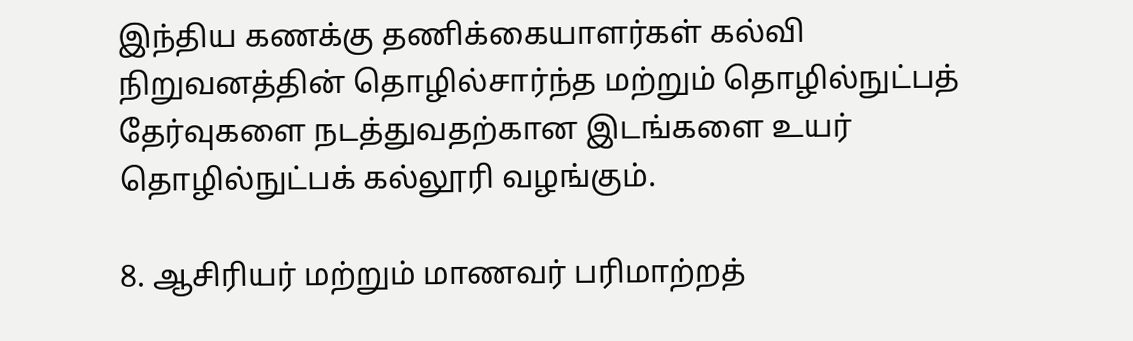இந்திய கணக்கு தணிக்கையாளர்கள் கல்வி நிறுவனத்தின் தொழில்சார்ந்த மற்றும் தொழில்நுட்பத் தேர்வுகளை நடத்துவதற்கான இடங்களை உயர் தொழில்நுட்பக் கல்லூரி வழங்கும்.

8. ஆசிரியர் மற்றும் மாணவர் பரிமாற்றத்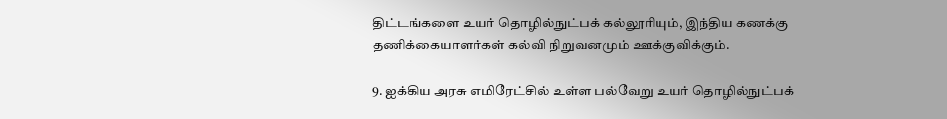திட்டங்களை உயர் தொழில்நுட்பக் கல்லூரியும், இந்திய கணக்கு தணிக்கையாளர்கள் கல்வி நிறுவனமும் ஊக்குவிக்கும்.

9. ஐக்கிய அரசு எமிரேட்சில் உள்ள பல்வேறு உயர் தொழில்நுட்பக்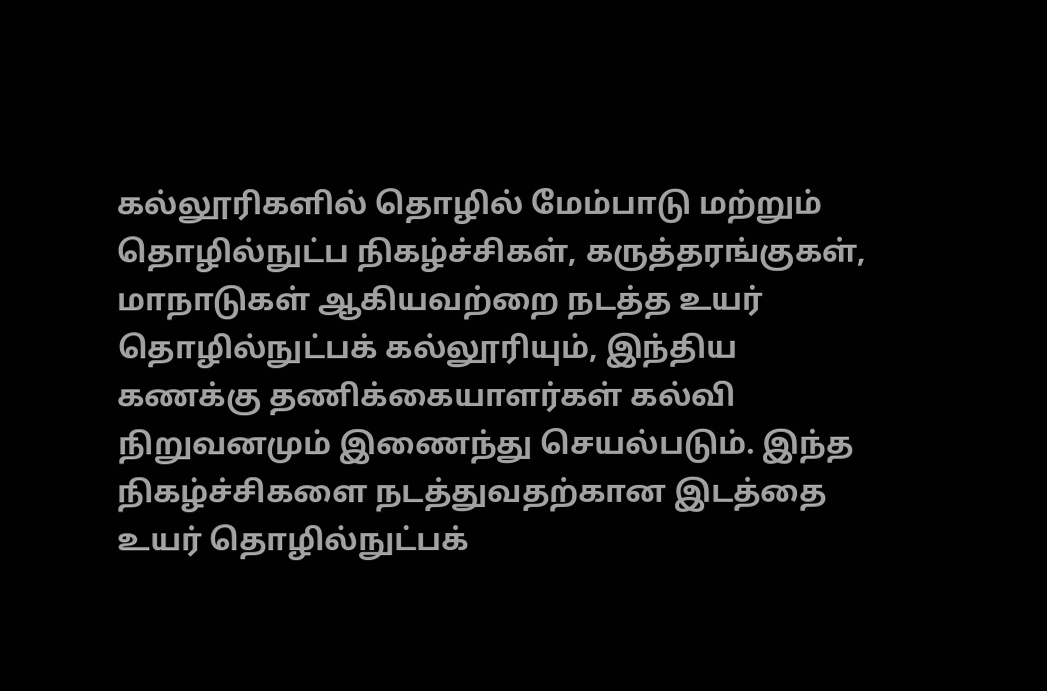கல்லூரிகளில் தொழில் மேம்பாடு மற்றும் தொழில்நுட்ப நிகழ்ச்சிகள், கருத்தரங்குகள், மாநாடுகள் ஆகியவற்றை நடத்த உயர் தொழில்நுட்பக் கல்லூரியும், இந்திய கணக்கு தணிக்கையாளர்கள் கல்வி நிறுவனமும் இணைந்து செயல்படும். இந்த நிகழ்ச்சிகளை நடத்துவதற்கான இடத்தை உயர் தொழில்நுட்பக்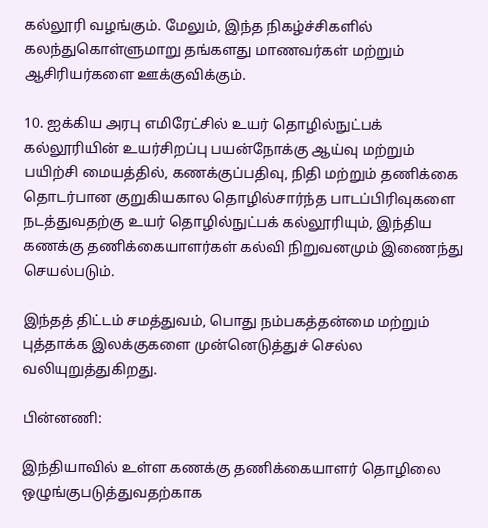கல்லூரி வழங்கும். மேலும், இந்த நிகழ்ச்சிகளில் கலந்துகொள்ளுமாறு தங்களது மாணவர்கள் மற்றும் ஆசிரியர்களை ஊக்குவிக்கும்.

10. ஐக்கிய அரபு எமிரேட்சில் உயர் தொழில்நுட்பக் கல்லூரியின் உயர்சிறப்பு பயன்நோக்கு ஆய்வு மற்றும் பயிற்சி மையத்தில், கணக்குப்பதிவு, நிதி மற்றும் தணிக்கை தொடர்பான குறுகியகால தொழில்சார்ந்த பாடப்பிரிவுகளை நடத்துவதற்கு உயர் தொழில்நுட்பக் கல்லூரியும், இந்திய கணக்கு தணிக்கையாளர்கள் கல்வி நிறுவனமும் இணைந்து செயல்படும்.

இந்தத் திட்டம் சமத்துவம், பொது நம்பகத்தன்மை மற்றும் புத்தாக்க இலக்குகளை முன்னெடுத்துச் செல்ல வலியுறுத்துகிறது.

பின்னணி:

இந்தியாவில் உள்ள கணக்கு தணிக்கையாளர் தொழிலை ஒழுங்குபடுத்துவதற்காக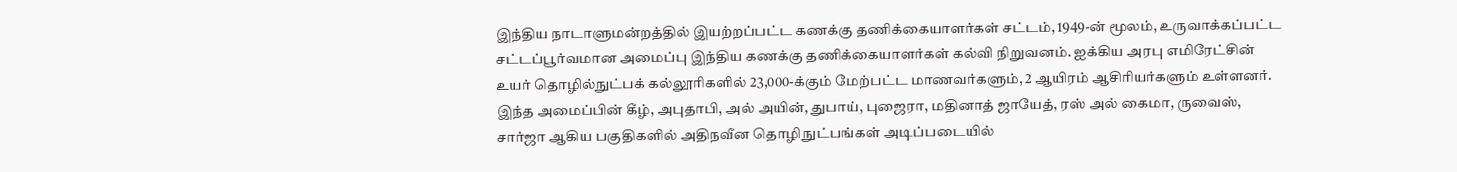இந்திய நாடாளுமன்றத்தில் இயற்றப்பட்ட கணக்கு தணிக்கையாளர்கள் சட்டம், 1949-ன் மூலம், உருவாக்கப்பட்ட சட்டப்பூர்வமான அமைப்பு இந்திய கணக்கு தணிக்கையாளர்கள் கல்வி நிறுவனம். ஐக்கிய அரபு எமிரேட்சின் உயர் தொழில்நுட்பக் கல்லூரிகளில் 23,000-க்கும் மேற்பட்ட மாணவர்களும், 2 ஆயிரம் ஆசிரியர்களும் உள்ளனர். இந்த அமைப்பின் கீழ், அபுதாபி, அல் அயின், துபாய், புஜைரா, மதினாத் ஜாயேத், ரஸ் அல் கைமா, ருவைஸ், சார்ஜா ஆகிய பகுதிகளில் அதிநவீன தொழிநுட்பங்கள் அடிப்படையில்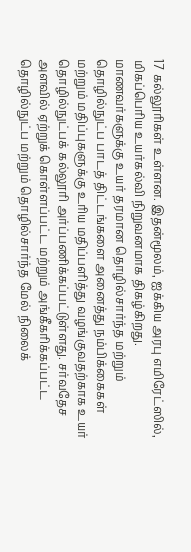17 கல்லூரிகள் உள்ளன. இதன்மூலம், ஐக்கிய அரபு எமிரேட்ஸில், மிகப்பெரிய உயர்கல்வி நிறுவனமாக திகழ்கிறது. மாணவர்களுக்கு உயர் தரமான தொழில்சார்ந்த மற்றும் தொழில்நுட்ப பாடத் திட்டங்களை அனைத்து நம்பிக்கைகள் மற்றும் மதிப்புகளுக்கு உரிய மதிப்பளித்து வழங்குவதற்காக உயர் தொழில்நுட்பக் கல்லூரி அர்ப்பணிக்கப்பட்டுள்ளது. சர்வதேச அளவில் ஏற்றுக் கொள்ளப்பட்ட மற்றும் அங்கீகரிக்கப்பட்ட தொழில்நுட்ப மற்றும் தொழில்சார்ந்த மேல் நிலைக்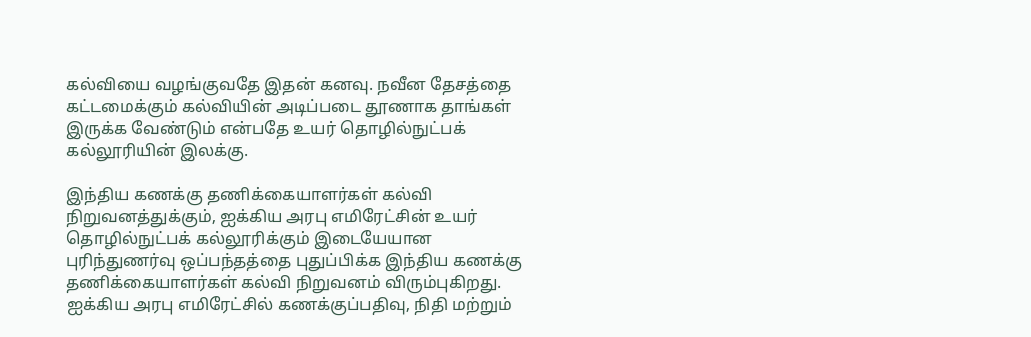கல்வியை வழங்குவதே இதன் கனவு. நவீன தேசத்தை கட்டமைக்கும் கல்வியின் அடிப்படை தூணாக தாங்கள் இருக்க வேண்டும் என்பதே உயர் தொழில்நுட்பக் கல்லூரியின் இலக்கு.

இந்திய கணக்கு தணிக்கையாளர்கள் கல்வி நிறுவனத்துக்கும், ஐக்கிய அரபு எமிரேட்சின் உயர் தொழில்நுட்பக் கல்லூரிக்கும் இடையேயான புரிந்துணர்வு ஒப்பந்தத்தை புதுப்பிக்க இந்திய கணக்கு தணிக்கையாளர்கள் கல்வி நிறுவனம் விரும்புகிறது. ஐக்கிய அரபு எமிரேட்சில் கணக்குப்பதிவு, நிதி மற்றும்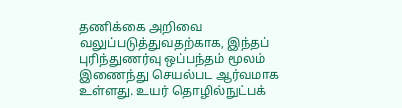தணிக்கை அறிவை வலுப்படுத்துவதற்காக, இந்தப் புரிந்துணர்வு ஒப்பந்தம் மூலம் இணைந்து செயல்பட ஆர்வமாக உள்ளது. உயர் தொழில்நுட்பக்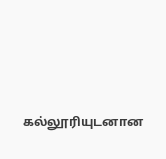கல்லூரியுடனான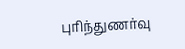புரிந்துணர்வு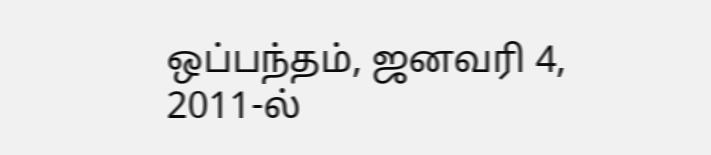ஒப்பந்தம், ஜனவரி 4, 2011-ல்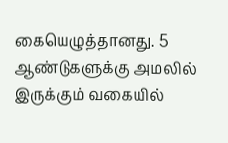கையெழுத்தானது. 5 ஆண்டுகளுக்கு அமலில் இருக்கும் வகையில்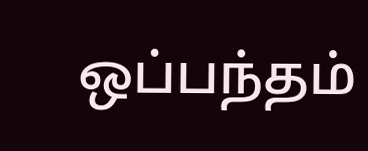ஒப்பந்தம்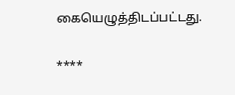கையெழுத்திடப்பட்டது.

****